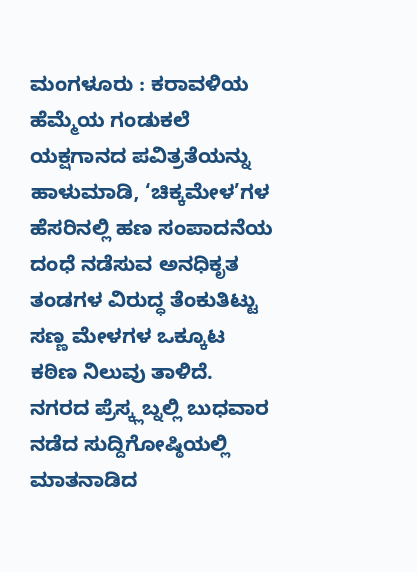ಮಂಗಳೂರು : ಕರಾವಳಿಯ ಹೆಮ್ಮೆಯ ಗಂಡುಕಲೆ ಯಕ್ಷಗಾನದ ಪವಿತ್ರತೆಯನ್ನು ಹಾಳುಮಾಡಿ, ‘ಚಿಕ್ಕಮೇಳ’ಗಳ ಹೆಸರಿನಲ್ಲಿ ಹಣ ಸಂಪಾದನೆಯ ದಂಧೆ ನಡೆಸುವ ಅನಧಿಕೃತ ತಂಡಗಳ ವಿರುದ್ಧ ತೆಂಕುತಿಟ್ಟು ಸಣ್ಣ ಮೇಳಗಳ ಒಕ್ಕೂಟ ಕಠಿಣ ನಿಲುವು ತಾಳಿದೆ.
ನಗರದ ಪ್ರೆಸ್ಕ್ಲಬ್ನಲ್ಲಿ ಬುಧವಾರ ನಡೆದ ಸುದ್ದಿಗೋಷ್ಠಿಯಲ್ಲಿ ಮಾತನಾಡಿದ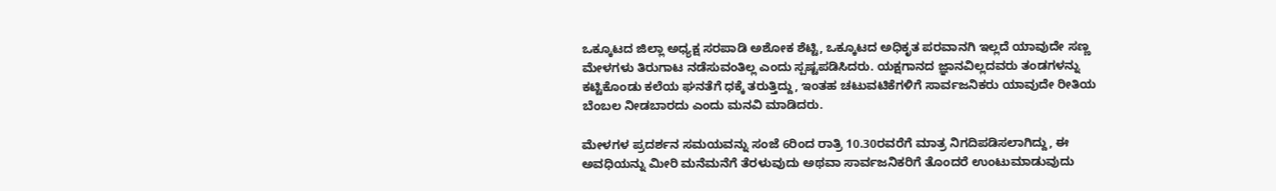ಒಕ್ಕೂಟದ ಜಿಲ್ಲಾ ಅಧ್ಯಕ್ಷ ಸರಪಾಡಿ ಅಶೋಕ ಶೆಟ್ಟಿ, ಒಕ್ಕೂಟದ ಅಧಿಕೃತ ಪರವಾನಗಿ ಇಲ್ಲದೆ ಯಾವುದೇ ಸಣ್ಣ ಮೇಳಗಳು ತಿರುಗಾಟ ನಡೆಸುವಂತಿಲ್ಲ ಎಂದು ಸ್ಪಷ್ಟಪಡಿಸಿದರು. ಯಕ್ಷಗಾನದ ಜ್ಞಾನವಿಲ್ಲದವರು ತಂಡಗಳನ್ನು ಕಟ್ಟಿಕೊಂಡು ಕಲೆಯ ಘನತೆಗೆ ಧಕ್ಕೆ ತರುತ್ತಿದ್ದು, ಇಂತಹ ಚಟುವಟಿಕೆಗಳಿಗೆ ಸಾರ್ವಜನಿಕರು ಯಾವುದೇ ರೀತಿಯ ಬೆಂಬಲ ನೀಡಬಾರದು ಎಂದು ಮನವಿ ಮಾಡಿದರು.

ಮೇಳಗಳ ಪ್ರದರ್ಶನ ಸಮಯವನ್ನು ಸಂಜೆ 6ರಿಂದ ರಾತ್ರಿ 10.30ರವರೆಗೆ ಮಾತ್ರ ನಿಗದಿಪಡಿಸಲಾಗಿದ್ದು, ಈ ಅವಧಿಯನ್ನು ಮೀರಿ ಮನೆಮನೆಗೆ ತೆರಳುವುದು ಅಥವಾ ಸಾರ್ವಜನಿಕರಿಗೆ ತೊಂದರೆ ಉಂಟುಮಾಡುವುದು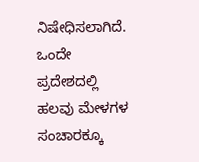ನಿಷೇಧಿಸಲಾಗಿದೆ. ಒಂದೇ ಪ್ರದೇಶದಲ್ಲಿ ಹಲವು ಮೇಳಗಳ ಸಂಚಾರಕ್ಕೂ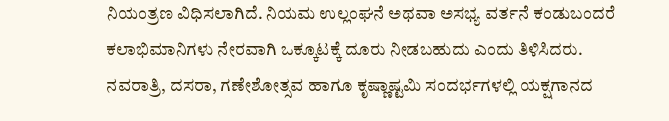ನಿಯಂತ್ರಣ ವಿಧಿಸಲಾಗಿದೆ. ನಿಯಮ ಉಲ್ಲಂಘನೆ ಅಥವಾ ಅಸಭ್ಯ ವರ್ತನೆ ಕಂಡುಬಂದರೆ ಕಲಾಭಿಮಾನಿಗಳು ನೇರವಾಗಿ ಒಕ್ಕೂಟಕ್ಕೆ ದೂರು ನೀಡಬಹುದು ಎಂದು ತಿಳಿಸಿದರು.
ನವರಾತ್ರಿ, ದಸರಾ, ಗಣೇಶೋತ್ಸವ ಹಾಗೂ ಕೃಷ್ಣಾಷ್ಟಮಿ ಸಂದರ್ಭಗಳಲ್ಲಿ ಯಕ್ಷಗಾನದ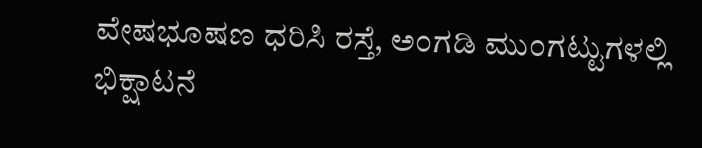ವೇಷಭೂಷಣ ಧರಿಸಿ ರಸ್ತೆ, ಅಂಗಡಿ ಮುಂಗಟ್ಟುಗಳಲ್ಲಿ ಭಿಕ್ಷಾಟನೆ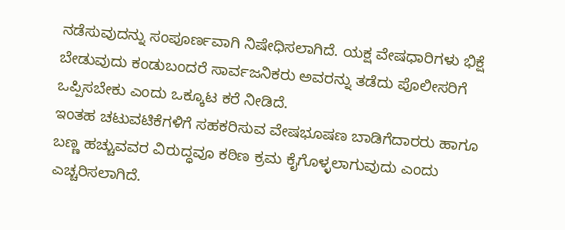ನಡೆಸುವುದನ್ನು ಸಂಪೂರ್ಣವಾಗಿ ನಿಷೇಧಿಸಲಾಗಿದೆ. ಯಕ್ಷ ವೇಷಧಾರಿಗಳು ಭಿಕ್ಷೆ ಬೇಡುವುದು ಕಂಡುಬಂದರೆ ಸಾರ್ವಜನಿಕರು ಅವರನ್ನು ತಡೆದು ಪೊಲೀಸರಿಗೆ ಒಪ್ಪಿಸಬೇಕು ಎಂದು ಒಕ್ಕೂಟ ಕರೆ ನೀಡಿದೆ.
ಇಂತಹ ಚಟುವಟಿಕೆಗಳಿಗೆ ಸಹಕರಿಸುವ ವೇಷಭೂಷಣ ಬಾಡಿಗೆದಾರರು ಹಾಗೂ ಬಣ್ಣ ಹಚ್ಚುವವರ ವಿರುದ್ಧವೂ ಕಠಿಣ ಕ್ರಮ ಕೈಗೊಳ್ಳಲಾಗುವುದು ಎಂದು ಎಚ್ಚರಿಸಲಾಗಿದೆ.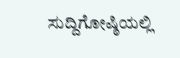ಸುದ್ದಿಗೋಷ್ಠಿಯಲ್ಲಿ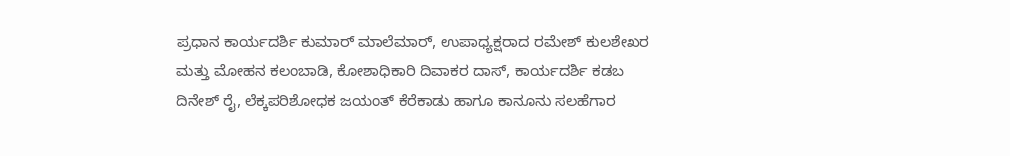ಪ್ರಧಾನ ಕಾರ್ಯದರ್ಶಿ ಕುಮಾರ್ ಮಾಲೆಮಾರ್, ಉಪಾಧ್ಯಕ್ಷರಾದ ರಮೇಶ್ ಕುಲಶೇಖರ ಮತ್ತು ಮೋಹನ ಕಲಂಬಾಡಿ, ಕೋಶಾಧಿಕಾರಿ ದಿವಾಕರ ದಾಸ್, ಕಾರ್ಯದರ್ಶಿ ಕಡಬ ದಿನೇಶ್ ರೈ, ಲೆಕ್ಕಪರಿಶೋಧಕ ಜಯಂತ್ ಕೆರೆಕಾಡು ಹಾಗೂ ಕಾನೂನು ಸಲಹೆಗಾರ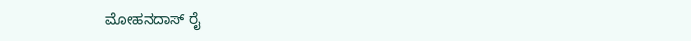ಮೋಹನದಾಸ್ ರೈ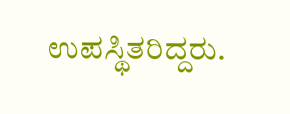ಉಪಸ್ಥಿತರಿದ್ದರು.